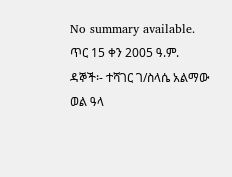No summary available.
ጥር 15 ቀን 2005 ዓ.ም.
ዳኞች፡- ተሻገር ገ/ስላሴ አልማው ወል ዓላ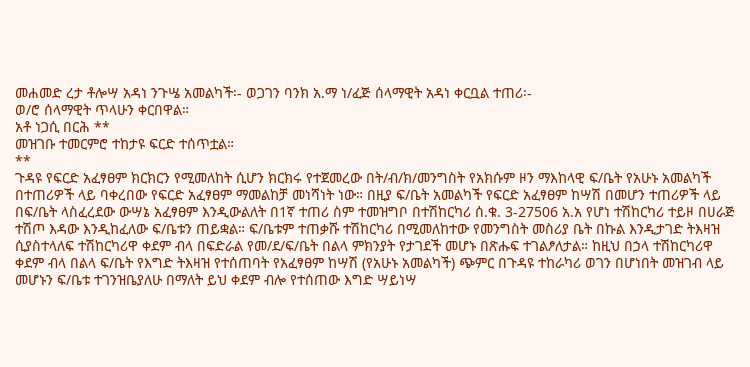መሐመድ ረታ ቶሎሣ አዳነ ንጉሤ አመልካች፡- ወጋገን ባንክ አ.ማ ነ/ፈጅ ሰላማዊት አዳነ ቀርቧል ተጠሪ፡-
ወ/ሮ ሰላማዊት ጥላሁን ቀርበዋል።
አቶ ነጋሲ በርሕ **
መዝገቡ ተመርምሮ ተከታዩ ፍርድ ተሰጥቷል።
**
ጉዳዩ የፍርድ አፈፃፀም ክርክርን የሚመለከት ሲሆን ክርክሩ የተጀመረው በት/ብ/ክ/መንግስት የአክሱም ዞን ማእከላዊ ፍ/ቤት የአሁኑ አመልካች በተጠሪዎች ላይ ባቀረበው የፍርድ አፈፃፀም ማመልከቻ መነሻነት ነው። በዚያ ፍ/ቤት አመልካች የፍርድ አፈፃፀም ከሣሽ በመሆን ተጠሪዎች ላይ በፍ/ቤት ላስፈረደው ውሣኔ አፈፃፀም እንዲውልለት በ1ኛ ተጠሪ ስም ተመዝግቦ በተሽከርካሪ ሰ.ቁ. 3-27506 አ.አ የሆነ ተሽከርካሪ ተይዞ በሀራጅ ተሽጦ እዳው እንዲከፈለው ፍ/ቤቱን ጠይቋል። ፍ/ቤቱም ተጠቃሹ ተሽከርካሪ በሚመለከተው የመንግስት መስሪያ ቤት በኩል እንዲታገድ ትእዛዝ ሲያስተላለፍ ተሽከርካሪዋ ቀደም ብላ በፍድራል የመ/ደ/ፍ/ቤት በልላ ምክንያት የታገደች መሆኑ በጽሑፍ ተገልፆለታል። ከዚህ በኃላ ተሽከርካሪዋ ቀደም ብላ በልላ ፍ/ቤት የእግድ ትእዛዝ የተሰጠባት የአፈፃፀም ከሣሽ (የአሁኑ አመልካች) ጭምር በጉዳዩ ተከራካሪ ወገን በሆነበት መዝገብ ላይ መሆኑን ፍ/ቤቱ ተገንዝቤያለሁ በማለት ይህ ቀደም ብሎ የተሰጠው እግድ ሣይነሣ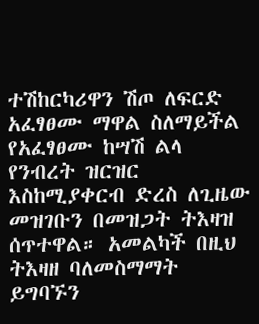ተሽከርካሪዋን ሽጦ ለፍርድ አፈፃፀሙ ማዋል ስለማይችል የአፈፃፀሙ ከሣሽ ልላ የንብረት ዝርዝር እስከሚያቀርብ ድረስ ለጊዜው መዝገቡን በመዝጋት ትእዛዝ ሰጥተዋል። አመልካች በዚህ ትእዛዘ ባለመስማማት ይግባኙን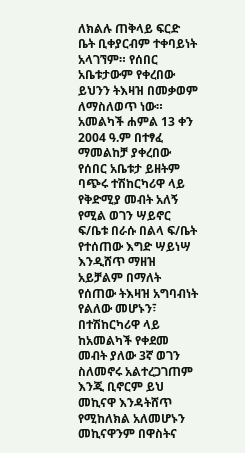ለክልሉ ጠቅላይ ፍርድ ቤት ቢቀያርብም ተቀባይነት አላገኘም። የሰበር አቤቱታውም የቀረበው ይህንን ትእዛዝ በመቃወም ለማስለወጥ ነው።
አመልካች ሐምል 13 ቀን 2004 ዓ.ም በተፃፈ ማመልከቻ ያቀረበው የሰበር አቤቱታ ይዘትም ባጭሩ ተሽከርካሪዋ ላይ የቅድሚያ መብት አለኝ የሚል ወገን ሣይኖር ፍ/ቤቱ በራሱ በልላ ፍ/ቤት የተሰጠው እግድ ሣይነሣ እንዲሸጥ ማዘዝ አይቻልም በማለት የሰጠው ትእዛዝ አግባብነት የልለው መሆኑን፣ በተሽከርካሪዋ ላይ ከአመልካች የቀደመ መብት ያለው 3ኛ ወገን ስለመኖሩ አልተረጋገጠም እንጂ ቢኖርም ይህ መኪናዋ እንዳትሸጥ የሚከለክል አለመሆኑን መኪናዋንም በዋስትና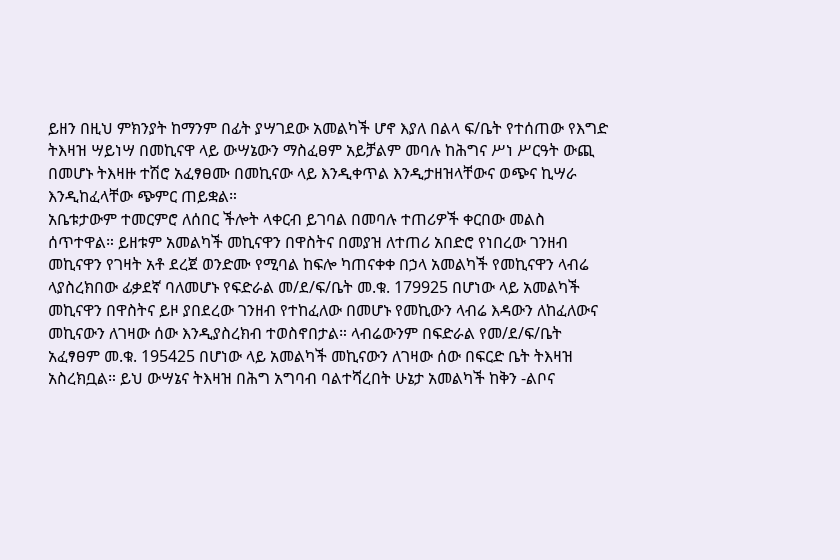ይዘን በዚህ ምክንያት ከማንም በፊት ያሣገደው አመልካች ሆኖ እያለ በልላ ፍ/ቤት የተሰጠው የእግድ ትእዛዝ ሣይነሣ በመኪናዋ ላይ ውሣኔውን ማስፈፀም አይቻልም መባሉ ከሕግና ሥነ ሥርዓት ውጪ በመሆኑ ትእዛዙ ተሽሮ አፈፃፀሙ በመኪናው ላይ እንዲቀጥል እንዲታዘዝላቸውና ወጭና ኪሣራ እንዲከፈላቸው ጭምር ጠይቋል።
አቤቱታውም ተመርምሮ ለሰበር ችሎት ላቀርብ ይገባል በመባሉ ተጠሪዎች ቀርበው መልስ ሰጥተዋል። ይዘቱም አመልካች መኪናዋን በዋስትና በመያዝ ለተጠሪ አበድሮ የነበረው ገንዘብ መኪናዋን የገዛት አቶ ደረጀ ወንድሙ የሚባል ከፍሎ ካጠናቀቀ በኃላ አመልካች የመኪናዋን ላብሬ ላያስረክበው ፊቃደኛ ባለመሆኑ የፍድራል መ/ደ/ፍ/ቤት መ.ቁ. 179925 በሆነው ላይ አመልካች መኪናዋን በዋስትና ይዞ ያበደረው ገንዘብ የተከፈለው በመሆኑ የመኪውን ላብሬ እዳውን ለከፈለውና መኪናውን ለገዛው ሰው እንዲያስረክብ ተወስኖበታል። ላብሬውንም በፍድራል የመ/ደ/ፍ/ቤት አፈፃፀም መ.ቁ. 195425 በሆነው ላይ አመልካች መኪናውን ለገዛው ሰው በፍርድ ቤት ትእዛዝ አስረክቧል። ይህ ውሣኔና ትእዛዝ በሕግ አግባብ ባልተሻረበት ሁኔታ አመልካች ከቅን -ልቦና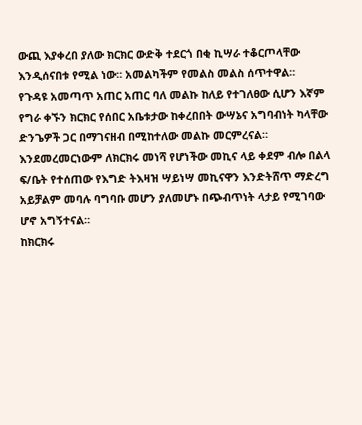ውጪ እያቀረበ ያለው ክርክር ውድቅ ተደርጎ በቂ ኪሣራ ተቆርጦላቸው እንዲሰናበቱ የሚል ነው። አመልካችም የመልስ መልስ ሰጥተዋል።
የጉዳዩ አመጣጥ አጠር አጠር ባለ መልኩ ከለይ የተገለፀው ሲሆን እኛም የግራ ቀኙን ክርክር የሰበር አቤቱታው ከቀረበበት ውሣኔና አግባብነት ካላቸው ድንጌዎች ጋር በማገናዘብ በሚከተለው መልኩ መርምረናል።
እንደመረመርነውም ለክርክሩ መነሻ የሆነችው መኪና ላይ ቀደም ብሎ በልላ ፍ/ቤት የተሰጠው የእግድ ትእዛዝ ሣይነሣ መኪናዋን እንድትሸጥ ማድረግ አይቻልም መባሉ ባግባቡ መሆን ያለመሆኑ በጭብጥነት ላታይ የሚገባው ሆኖ አግኝተናል።
ከክርክሩ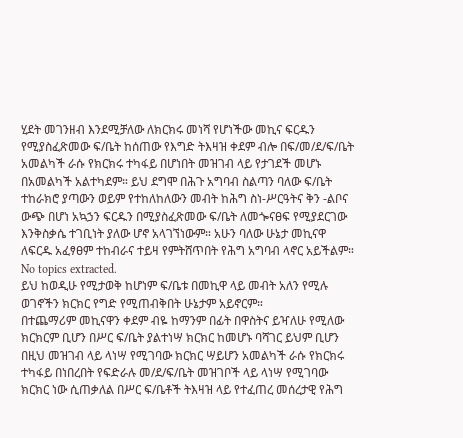ሂደት መገንዘብ እንደሚቻለው ለክርክሩ መነሻ የሆነችው መኪና ፍርዱን የሚያስፈጽመው ፍ/ቤት ከሰጠው የእግድ ትእዛዝ ቀደም ብሎ በፍ/መ/ደ/ፍ/ቤት አመልካች ራሱ የክርክሩ ተካፋይ በሆነበት መዝገብ ላይ የታገደች መሆኑ በአመልካች አልተካደም። ይህ ደግሞ በሕጉ አግባብ ስልጣን ባለው ፍ/ቤት ተከራክሮ ያጣውን ወይም የተከለከለውን መብት ከሕግ ስነ-ሥርዓትና ቅን -ልቦና ውጭ በሆነ አኳኃን ፍርዱን በሚያስፈጽመው ፍ/ቤት ለመጐናፀፍ የሚያደርገው እንቅስቃሴ ተገቢነት ያለው ሆኖ አላገኘነውም። አሁን ባለው ሁኔታ መኪናዋ ለፍርዱ አፈፃፀም ተከብራና ተይዛ የምትሸጥበት የሕግ አግባብ ላኖር አይችልም።
No topics extracted.
ይህ ከወዲሁ የሚታወቅ ከሆነም ፍ/ቤቱ በመኪዋ ላይ መብት አለን የሚሉ ወገኖችን ክርክር የግድ የሚጠብቅበት ሁኔታም አይኖርም።
በተጨማሪም መኪናዋን ቀደም ብዬ ከማንም በፊት በዋስትና ይዣለሁ የሚለው ክርክርም ቢሆን በሥር ፍ/ቤት ያልተነሣ ክርክር ከመሆኑ ባሻገር ይህም ቢሆን በዚህ መዝገብ ላይ ላነሣ የሚገባው ክርክር ሣይሆን አመልካች ራሱ የክርክሩ ተካፋይ በነበረበት የፍድራሉ መ/ደ/ፍ/ቤት መዝገቦች ላይ ላነሣ የሚገባው ክርክር ነው ሲጠቃለል በሥር ፍ/ቤቶች ትእዛዝ ላይ የተፈጠረ መሰረታዊ የሕግ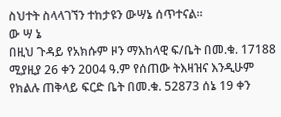ስህተት ስላላገኘን ተከታዩን ውሣኔ ሰጥተናል።
ው ሣ ኔ
በዚህ ጉዳይ የአክሱም ዞን ማእከላዊ ፍ/ቤት በመ.ቁ. 17188 ሚያዚያ 26 ቀን 2004 ዓ.ም የሰጠው ትእዛዝና እንዲሁም የክልሉ ጠቅላይ ፍርድ ቤት በመ.ቁ. 52873 ሰኔ 19 ቀን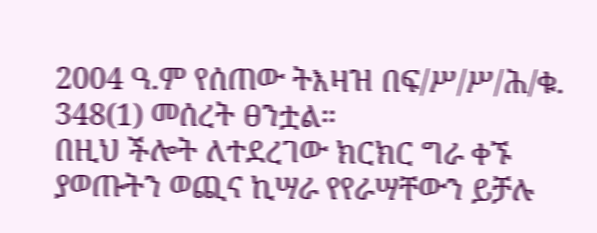2004 ዓ.ም የሰጠው ትእዛዝ በፍ/ሥ/ሥ/ሕ/ቁ. 348(1) መሰረት ፀንቷል።
በዚህ ችሎት ለተደረገው ክርክር ግራ ቀኙ ያወጡትን ወጪና ኪሣራ የየራሣቸውን ይቻሉ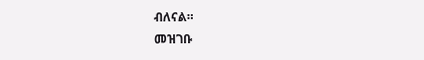ብለናል።
መዝገቡ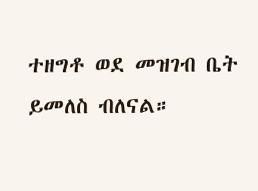ተዘግቶ ወደ መዝገብ ቤት ይመለስ ብለናል።